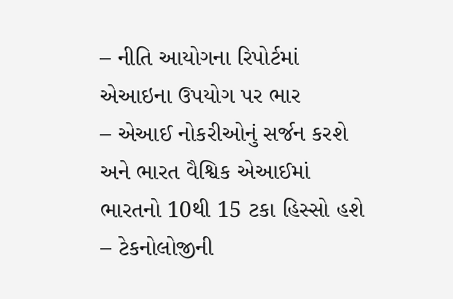– નીતિ આયોગના રિપોર્ટમાં એઆઇના ઉપયોગ પર ભાર
– એઆઈ નોકરીઓનું સર્જન કરશે અને ભારત વૈશ્વિક એઆઈમાં ભારતનો 10થી 15 ટકા હિસ્સો હશે
– ટેકનોલોજીની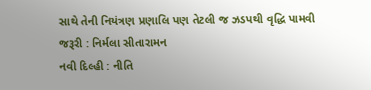સાથે તેની નિયંત્રણ પ્રણાલિ પણ તેટલી જ ઝડપથી વૃદ્ધિ પામવી જરૂરી : નિર્મલા સીતારામન
નવી દિલ્હી : નીતિ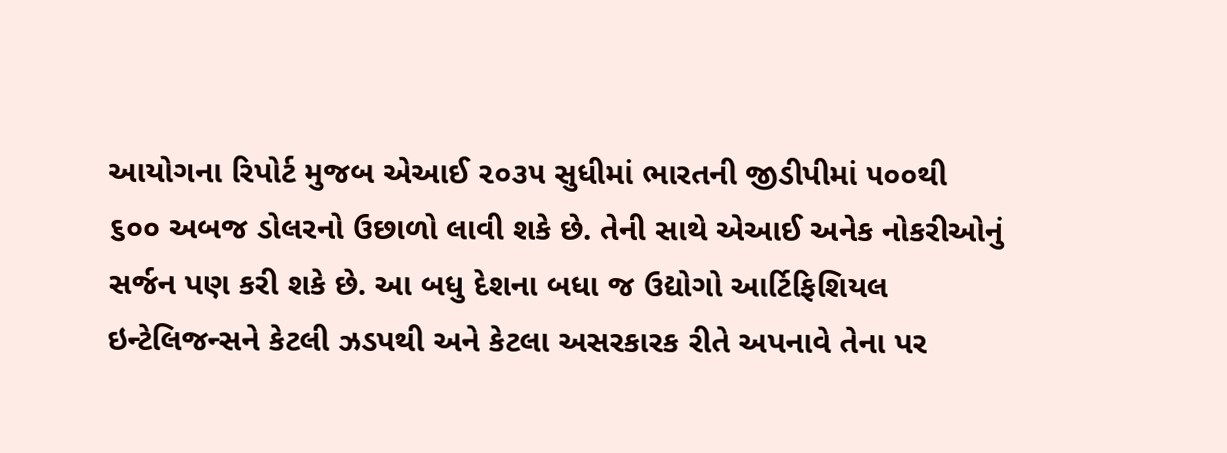આયોગના રિપોર્ટ મુજબ એઆઈ ૨૦૩૫ સુધીમાં ભારતની જીડીપીમાં ૫૦૦થી ૬૦૦ અબજ ડોલરનો ઉછાળો લાવી શકે છે. તેની સાથે એઆઈ અનેક નોકરીઓનું સર્જન પણ કરી શકે છે. આ બધુ દેશના બધા જ ઉદ્યોગો આર્ટિફિશિયલ ઇન્ટેલિજન્સને કેટલી ઝડપથી અને કેટલા અસરકારક રીતે અપનાવે તેના પર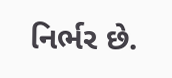નિર્ભર છે.